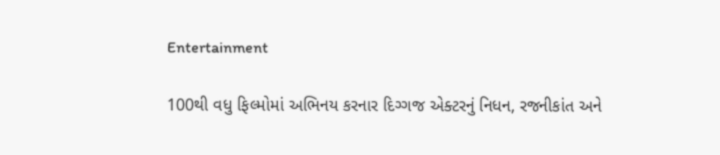Entertainment

100થી વધુ ફિલ્મોમાં અભિનય કરનાર દિગ્ગજ એક્ટરનું નિધન, રજનીકાંત અને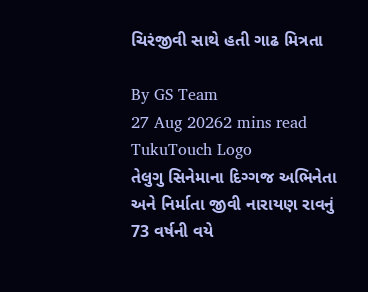ચિરંજીવી સાથે હતી ગાઢ મિત્રતા

By GS Team
27 Aug 20262 mins read
TukuTouch Logo
તેલુગુ સિનેમાના દિગ્ગજ અભિનેતા અને નિર્માતા જીવી નારાયણ રાવનું 73 વર્ષની વયે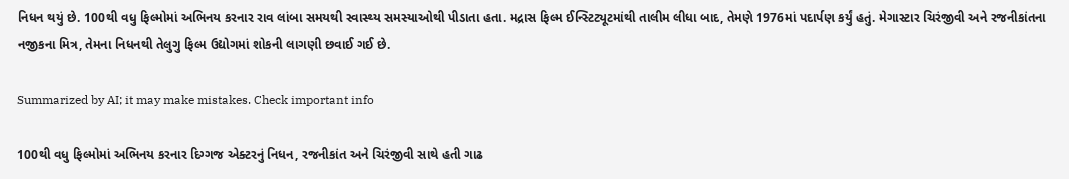નિધન થયું છે. 100થી વધુ ફિલ્મોમાં અભિનય કરનાર રાવ લાંબા સમયથી સ્વાસ્થ્ય સમસ્યાઓથી પીડાતા હતા. મદ્રાસ ફિલ્મ ઈન્સ્ટિટ્યૂટમાંથી તાલીમ લીધા બાદ, તેમણે 1976માં પદાર્પણ કર્યું હતું. મેગાસ્ટાર ચિરંજીવી અને રજનીકાંતના નજીકના મિત્ર, તેમના નિધનથી તેલુગુ ફિલ્મ ઉદ્યોગમાં શોકની લાગણી છવાઈ ગઈ છે.

Summarized by AI; it may make mistakes. Check important info

100થી વધુ ફિલ્મોમાં અભિનય કરનાર દિગ્ગજ એક્ટરનું નિધન, રજનીકાંત અને ચિરંજીવી સાથે હતી ગાઢ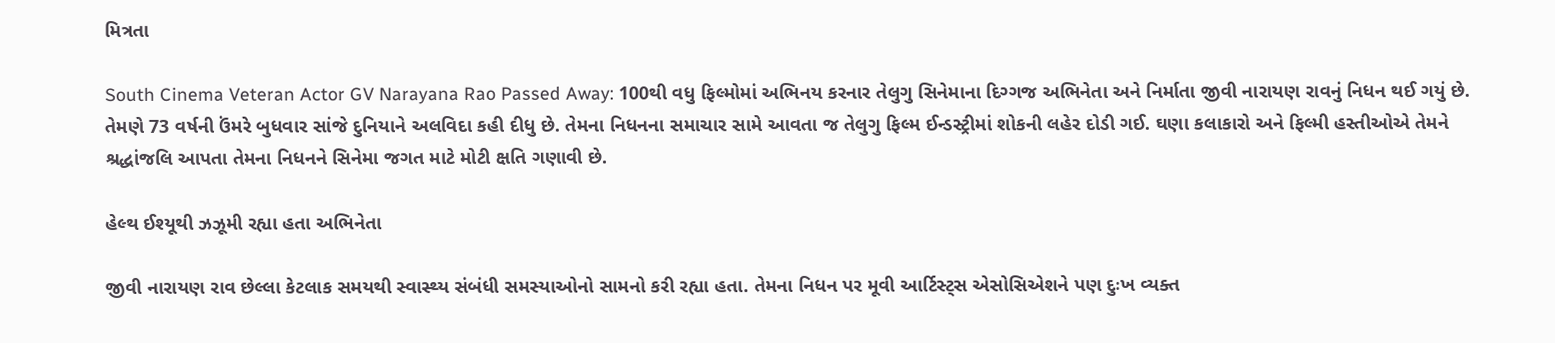મિત્રતા

South Cinema Veteran Actor GV Narayana Rao Passed Away: 100થી વધુ ફિલ્મોમાં અભિનય કરનાર તેલુગુ સિનેમાના દિગ્ગજ અભિનેતા અને નિર્માતા જીવી નારાયણ રાવનું નિધન થઈ ગયું છે. તેમણે 73 વર્ષની ઉંમરે બુધવાર સાંજે દુનિયાને અલવિદા કહી દીધુ છે. તેમના નિધનના સમાચાર સામે આવતા જ તેલુગુ ફિલ્મ ઈન્ડસ્ટ્રીમાં શોકની લહેર દોડી ગઈ. ઘણા કલાકારો અને ફિલ્મી હસ્તીઓએ તેમને શ્રદ્ધાંજલિ આપતા તેમના નિધનને સિનેમા જગત માટે મોટી ક્ષતિ ગણાવી છે.

હેલ્થ ઈશ્યૂથી ઝઝૂમી રહ્યા હતા અભિનેતા

જીવી નારાયણ રાવ છેલ્લા કેટલાક સમયથી સ્વાસ્થ્ય સંબંધી સમસ્યાઓનો સામનો કરી રહ્યા હતા. તેમના નિધન પર મૂવી આર્ટિસ્ટ્સ એસોસિએશને પણ દુઃખ વ્યક્ત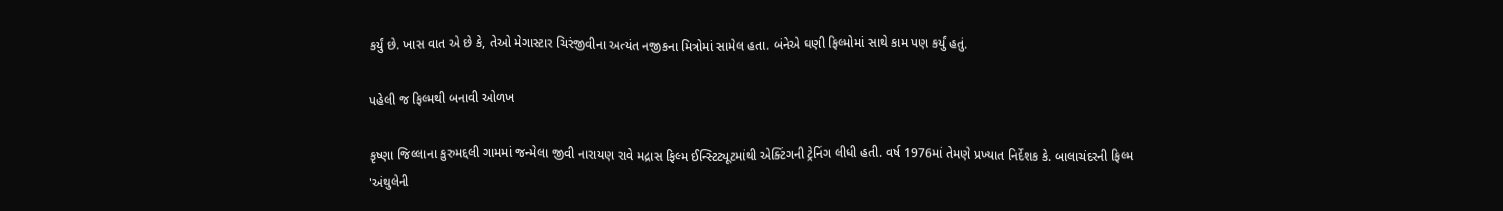કર્યું છે. ખાસ વાત એ છે કે, તેઓ મેગાસ્ટાર ચિરંજીવીના અત્યંત નજીકના મિત્રોમાં સામેલ હતા. બંનેએ ઘણી ફિલ્મોમાં સાથે કામ પણ કર્યું હતું.

પહેલી જ ફિલ્મથી બનાવી ઓળખ

કૃષ્ણા જિલ્લાના કુરુમદ્દલી ગામમાં જન્મેલા જીવી નારાયણ રાવે મદ્રાસ ફિલ્મ ઈન્સ્ટિટ્યૂટમાંથી એક્ટિંગની ટ્રેનિંગ લીધી હતી. વર્ષ 1976માં તેમણે પ્રખ્યાત નિર્દેશક કે. બાલાચંદરની ફિલ્મ 'અંથુલેની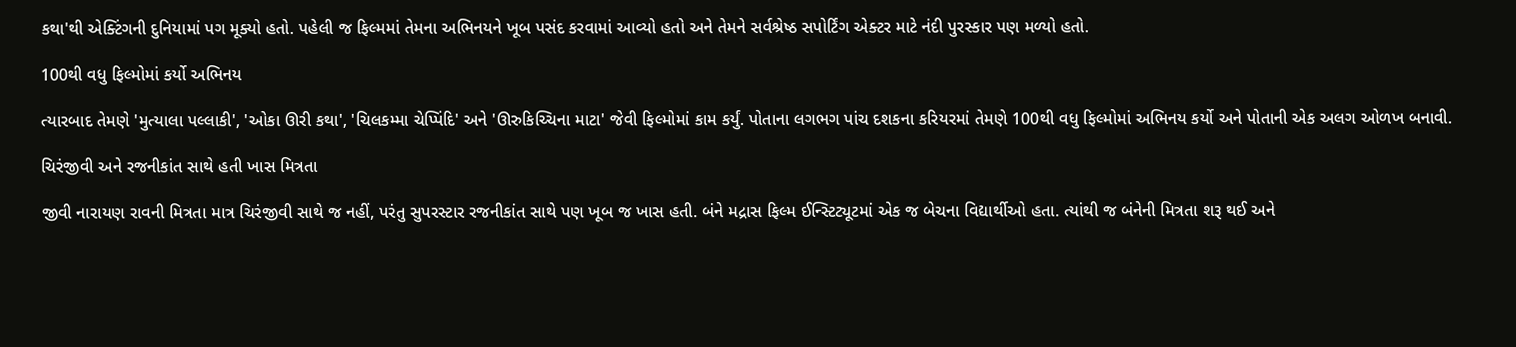કથા'થી એક્ટિંગની દુનિયામાં પગ મૂક્યો હતો. પહેલી જ ફિલ્મમાં તેમના અભિનયને ખૂબ પસંદ કરવામાં આવ્યો હતો અને તેમને સર્વશ્રેષ્ઠ સપોર્ટિંગ એક્ટર માટે નંદી પુરસ્કાર પણ મળ્યો હતો.

100થી વધુ ફિલ્મોમાં કર્યો અભિનય

ત્યારબાદ તેમણે 'મુત્યાલા પલ્લાકી', 'ઓકા ઊરી કથા', 'ચિલકમ્મા ચેપ્પિંદિ' અને 'ઊરુકિચ્ચિના માટા' જેવી ફિલ્મોમાં કામ કર્યું. પોતાના લગભગ પાંચ દશકના કરિયરમાં તેમણે 100થી વધુ ફિલ્મોમાં અભિનય કર્યો અને પોતાની એક અલગ ઓળખ બનાવી.

ચિરંજીવી અને રજનીકાંત સાથે હતી ખાસ મિત્રતા

જીવી નારાયણ રાવની મિત્રતા માત્ર ચિરંજીવી સાથે જ નહીં, પરંતુ સુપરસ્ટાર રજનીકાંત સાથે પણ ખૂબ જ ખાસ હતી. બંને મદ્રાસ ફિલ્મ ઈન્સ્ટિટ્યૂટમાં એક જ બેચના વિદ્યાર્થીઓ હતા. ત્યાંથી જ બંનેની મિત્રતા શરૂ થઈ અને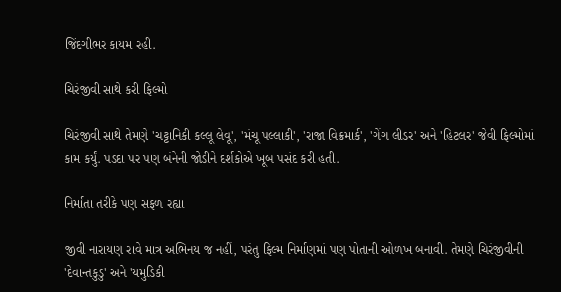જિંદગીભર કાયમ રહી.

ચિરંજીવી સાથે કરી ફિલ્મો

ચિરંજીવી સાથે તેમણે 'ચટ્ટાનિકી કલ્લૂ લેવૂ', 'મંચૂ પલ્લાકી', 'રાજા વિક્રમાર્ક', 'ગેંગ લીડર' અને 'હિટલર' જેવી ફિલ્મોમાં કામ કર્યું. પડદા પર પણ બંનેની જોડીને દર્શકોએ ખૂબ પસંદ કરી હતી.

નિર્માતા તરીકે પણ સફળ રહ્યા

જીવી નારાયણ રાવે માત્ર અભિનય જ નહીં, પરંતુ ફિલ્મ નિર્માણમાં પણ પોતાની ઓળખ બનાવી. તેમણે ચિરંજીવીની 'દેવાન્તકુડુ' અને 'યમુડિકી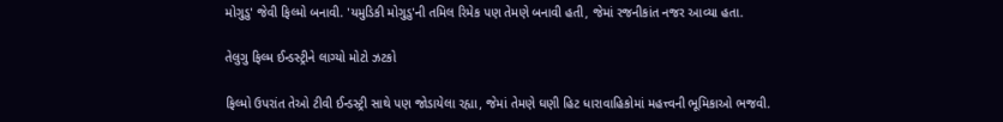મોગુડુ' જેવી ફિલ્મો બનાવી. 'યમુડિકી મોગુડુ'ની તમિલ રિમેક પણ તેમણે બનાવી હતી, જેમાં રજનીકાંત નજર આવ્યા હતા.

તેલુગુ ફિલ્મ ઈન્ડસ્ટ્રીને લાગ્યો મોટો ઝટકો

ફિલ્મો ઉપરાંત તેઓ ટીવી ઈન્ડસ્ટ્રી સાથે પણ જોડાયેલા રહ્યા, જેમાં તેમણે ઘણી હિટ ધારાવાહિકોમાં મહત્ત્વની ભૂમિકાઓ ભજવી.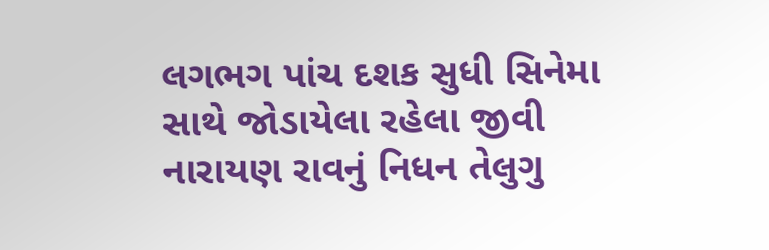લગભગ પાંચ દશક સુધી સિનેમા સાથે જોડાયેલા રહેલા જીવી નારાયણ રાવનું નિધન તેલુગુ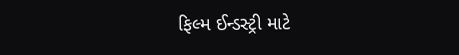ફિલ્મ ઈન્ડસ્ટ્રી માટે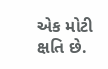એક મોટી ક્ષતિ છે.